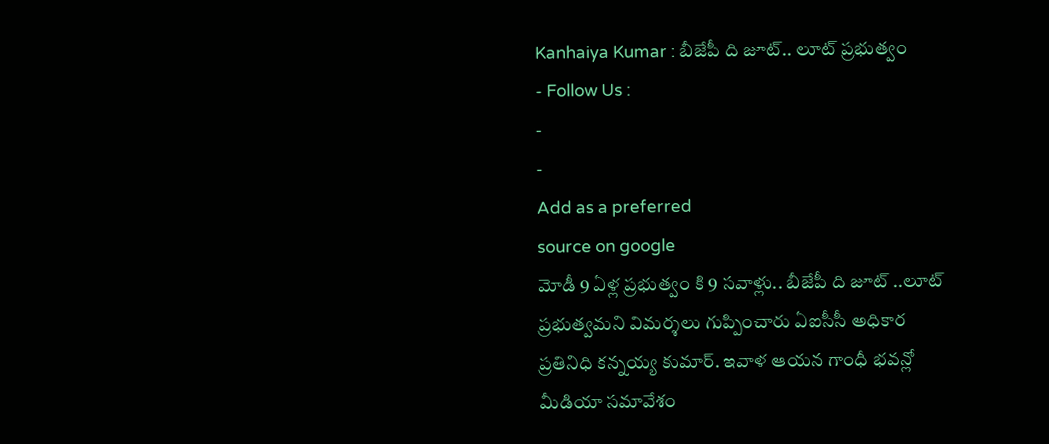Kanhaiya Kumar : బీజేపీ ది జూట్.. లూట్ ప్రభుత్వం
- Follow Us :
-
-
Add as a preferred
source on google
మోడీ 9 ఏళ్ల ప్రభుత్వం కి 9 సవాళ్లు.. బీజేపీ ది జూట్ ..లూట్ ప్రభుత్వమని విమర్శలు గుప్పించారు ఏఐసీసీ అధికార ప్రతినిధి కన్నయ్య కుమార్. ఇవాళ ఆయన గాంధీ భవన్లో మీడియా సమావేశం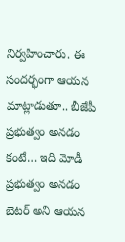నిర్వహించారు. ఈ సందర్భంగా ఆయన మాట్లాడుతూ.. బీజేపీ ప్రభుత్వం అనడం కంటే… ఇది మోడీ ప్రభుత్వం అనడం బెటర్ అని ఆయన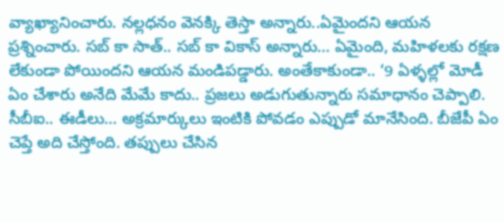వ్యాఖ్యానించారు. నల్లధనం వెనక్కి తెస్తా అన్నారు..ఏమైందని ఆయన ప్రశ్నించారు. సబ్ కా సాత్.. సబ్ కా వికాస్ అన్నారు… ఏమైంది, మహిళలకు రక్షణ లేకుండా పోయిందని ఆయన మండిపడ్డారు. అంతేకాకుండా.. ‘9 ఏళ్ళల్లో మోడీ ఏం చేశారు అనేది మేమే కాదు.. ప్రజలు అడుగుతున్నారు సమాధానం చెప్పాలి. సీబీఐ.. ఈడీలు… అక్రమార్కులు ఇంటికి పోవడం ఎప్పుడో మానేసింది. బీజేపీ ఏం చెప్తే అది చేస్తోంది. తప్పులు చేసిన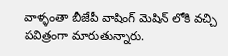వాళ్ళంతా బీజేపీ వాషింగ్ మెషిన్ లోకి వచ్చి పవిత్రంగా మారుతున్నారు.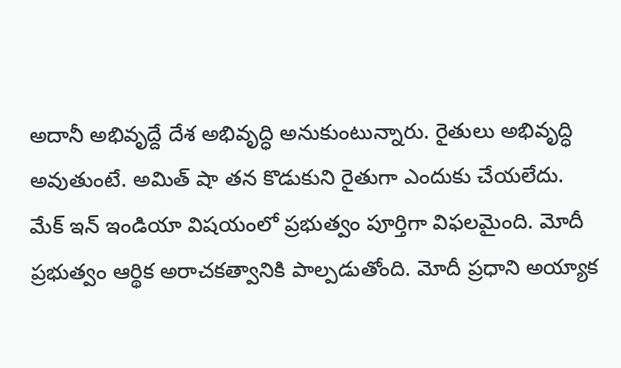అదానీ అభివృద్దే దేశ అభివృద్ధి అనుకుంటున్నారు. రైతులు అభివృద్ధి అవుతుంటే. అమిత్ షా తన కొడుకుని రైతుగా ఎందుకు చేయలేదు. మేక్ ఇన్ ఇండియా విషయంలో ప్రభుత్వం పూర్తిగా విఫలమైంది. మోదీ ప్రభుత్వం ఆర్థిక అరాచకత్వానికి పాల్పడుతోంది. మోదీ ప్రధాని అయ్యాక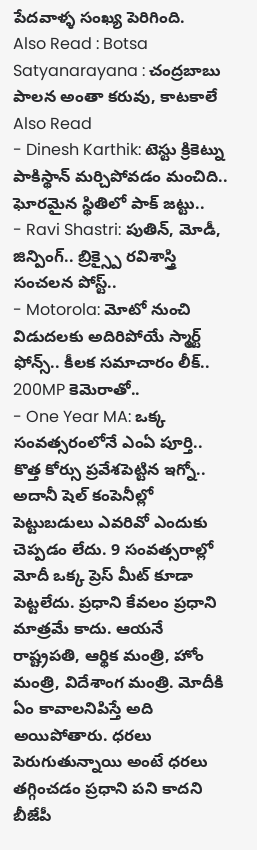పేదవాళ్ళ సంఖ్య పెరిగింది.
Also Read : Botsa Satyanarayana : చంద్రబాబు పాలన అంతా కరువు, కాటకాలే
Also Read
- Dinesh Karthik: టెస్టు క్రికెట్ను పాకిస్థాన్ మర్చిపోవడం మంచిది.. ఘోరమైన స్థితిలో పాక్ జట్టు..
- Ravi Shastri: పుతిన్, మోడీ, జిన్పింగ్.. బ్రిక్స్పై రవిశాస్త్రి సంచలన పోస్ట్..
- Motorola: మోటో నుంచి విడుదలకు అదిరిపోయే స్మార్ట్ ఫోన్స్.. కీలక సమాచారం లీక్.. 200MP కెమెరాతో..
- One Year MA: ఒక్క సంవత్సరంలోనే ఎంఏ పూర్తి.. కొత్త కోర్సు ప్రవేశపెట్టిన ఇగ్నో..
అదానీ షెల్ కంపెనీల్లో పెట్టుబడులు ఎవరివో ఎందుకు చెప్పడం లేదు. 9 సంవత్సరాల్లో మోదీ ఒక్క ప్రెస్ మీట్ కూడా పెట్టలేదు. ప్రధాని కేవలం ప్రధాని మాత్రమే కాదు. ఆయనే రాష్ట్రపతి, ఆర్థిక మంత్రి, హోం మంత్రి, విదేశాంగ మంత్రి. మోదీకి ఏం కావాలనిపిస్తే అది అయిపోతారు. ధరలు పెరుగుతున్నాయి అంటే ధరలు తగ్గించడం ప్రధాని పని కాదని బీజేపీ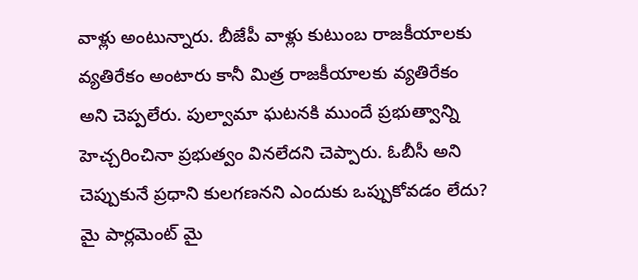వాళ్లు అంటున్నారు. బీజేపీ వాళ్లు కుటుంబ రాజకీయాలకు వ్యతిరేకం అంటారు కానీ మిత్ర రాజకీయాలకు వ్యతిరేకం అని చెప్పలేరు. పుల్వామా ఘటనకి ముందే ప్రభుత్వాన్ని హెచ్చరించినా ప్రభుత్వం వినలేదని చెప్పారు. ఓబీసీ అని చెప్పుకునే ప్రధాని కులగణనని ఎందుకు ఒప్పుకోవడం లేదు? మై పార్లమెంట్ మై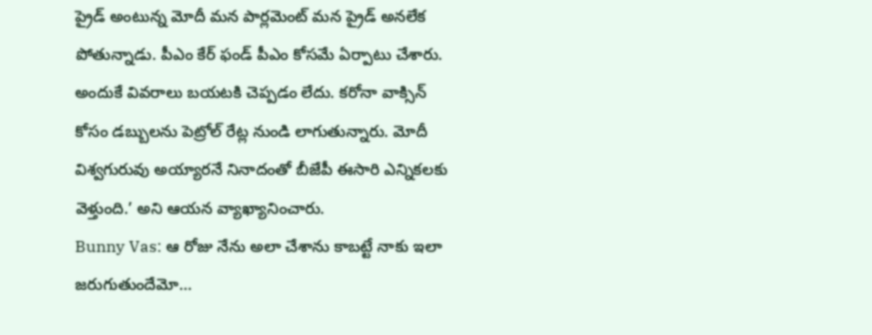ప్రైడ్ అంటున్న మోదీ మన పార్లమెంట్ మన ప్రైడ్ అనలేక పోతున్నాడు. పీఎం కేర్ ఫండ్ పీఎం కోసమే ఏర్పాటు చేశారు. అందుకే వివరాలు బయటకి చెప్పడం లేదు. కరోనా వాక్సిన్ కోసం డబ్బులను పెట్రోల్ రేట్ల నుండి లాగుతున్నారు. మోదీ విశ్వగురువు అయ్యారనే నినాదంతో బీజేపీ ఈసారి ఎన్నికలకు వెళ్తుంది.’ అని ఆయన వ్యాఖ్యానించారు.
Bunny Vas: ఆ రోజు నేను అలా చేశాను కాబట్టే నాకు ఇలా జరుగుతుందేమో…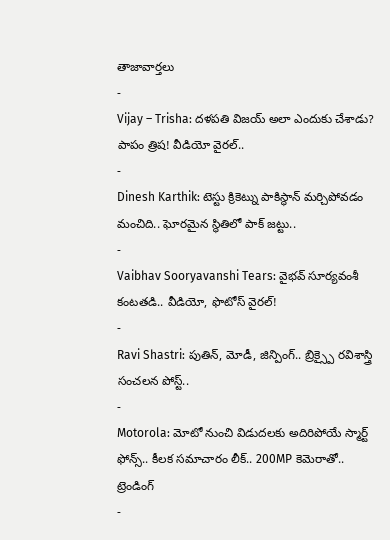తాజావార్తలు
-
Vijay – Trisha: దళపతి విజయ్ అలా ఎందుకు చేశాడు? పాపం త్రిష! వీడియో వైరల్..
-
Dinesh Karthik: టెస్టు క్రికెట్ను పాకిస్థాన్ మర్చిపోవడం మంచిది.. ఘోరమైన స్థితిలో పాక్ జట్టు..
-
Vaibhav Sooryavanshi Tears: వైభవ్ సూర్యవంశీ కంటతడి.. వీడియో, ఫొటోస్ వైరల్!
-
Ravi Shastri: పుతిన్, మోడీ, జిన్పింగ్.. బ్రిక్స్పై రవిశాస్త్రి సంచలన పోస్ట్..
-
Motorola: మోటో నుంచి విడుదలకు అదిరిపోయే స్మార్ట్ ఫోన్స్.. కీలక సమాచారం లీక్.. 200MP కెమెరాతో..
ట్రెండింగ్
-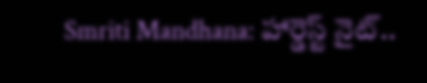Smriti Mandhana: హార్డెస్ట్ నైట్..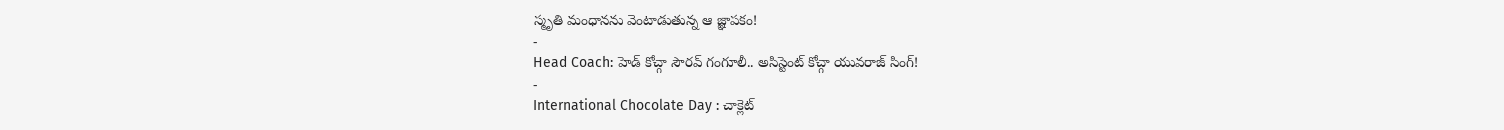స్మృతి మంధానను వెంటాడుతున్న ఆ జ్ఞాపకం!
-
Head Coach: హెడ్ కోచ్గా సౌరవ్ గంగూలీ.. అసిస్టెంట్ కోచ్గా యువరాజ్ సింగ్!
-
International Chocolate Day : చాక్లెట్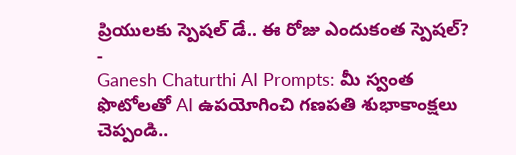ప్రియులకు స్పెషల్ డే.. ఈ రోజు ఎందుకంత స్పెషల్?
-
Ganesh Chaturthi AI Prompts: మీ స్వంత ఫొటోలతో AI ఉపయోగించి గణపతి శుభాకాంక్షలు చెప్పండి..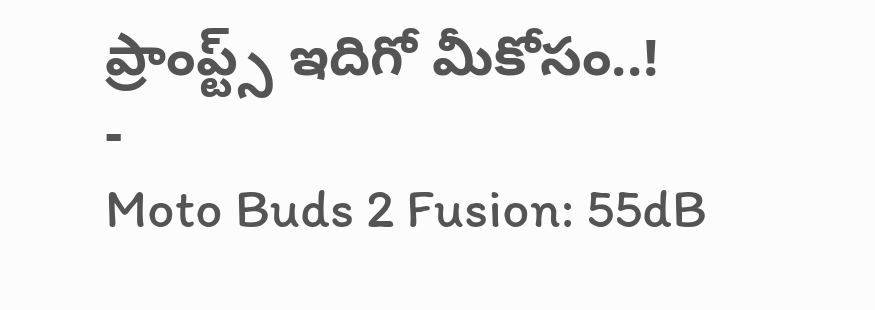ప్రాంప్ట్స్ ఇదిగో మీకోసం..!
-
Moto Buds 2 Fusion: 55dB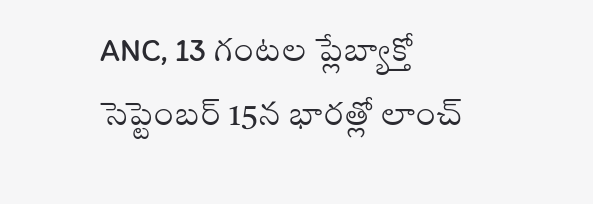ANC, 13 గంటల ప్లేబ్యాక్తో సెప్టెంబర్ 15న భారత్లో లాంచ్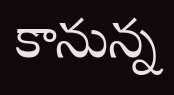కానున్న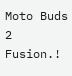Moto Buds 2 Fusion.!